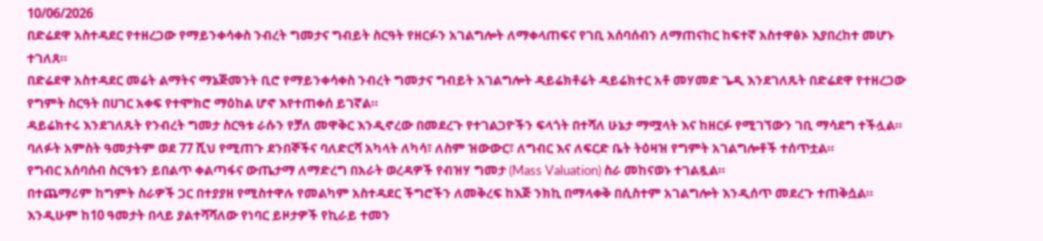10/06/2026
በድሬደዋ አስተዳደር የተዘረጋው የማይንቀሳቀስ ንብረት ግመታና ግብይት ስርዓት የዘርፉን አገልግሎት ለማቀላጠፍና የገቢ አሰባሰብን ለማጠናከር ከፍተኛ አስተዋፅኦ እያበረከተ መሆኑ ተገለጸ።
በድሬደዋ አስተዳደር መሬት ልማትና ማኔጅመንት ቢሮ የማይንቀሳቀስ ንብረት ግመታና ግብይት አገልግሎት ዳይሬክቶሬት ዳይሬክተር አቶ መሃመድ ጌዲ እንደገለጹት በድሬደዋ የተዘረጋው የግምት ስርዓት በሀገር አቀፍ የተሞክሮ ማዕከል ሆኖ እየተጠቀሰ ይገኛል።
ዳይሬክተሩ እንደገለጹት የንብረት ግመታ ስርዓቱ ራሱን የቻለ መዋቅር እንዲኖረው በመደረጉ የተገልጋዮችን ፍላጎት በተሻለ ሁኔታ ማሟላት እና ከዘርፉ የሚገኘውን ገቢ ማሳደግ ተችሏል።
ባለፉት አምስት ዓመታትም ወደ 77 ሺህ የሚጠጉ ደንበኞችና ባለድርሻ አካላት ለካሳ፣ ለስም ዝውውር፣ ለግብር እና ለፍርድ ቤት ትዕዛዝ የግምት አገልግሎቶች ተሰጥቷል።
የግብር አሰባሰብ ስርዓቱን ይበልጥ ቀልጣፋና ውጤታማ ለማድረግ በአራት ወረዳዎች የብዝሃ ግመታ (Mass Valuation) ስራ መከናወኑ ተገልጿል።
በተጨማሪም ከግምት ስራዎች ጋር በተያያዘ የሚስተዋሉ የመልካም አስተዳደር ችግሮችን ለመቅረፍ ከእጅ ንክኪ በማላቀቅ በሲስተም አገልግሎት እንዲሰጥ መደረጉ ተጠቅሷል።
እንዲሁም ከ10 ዓመታት በላይ ያልተሻሻለው የነባር ይዞታዎች የኪራይ ተመን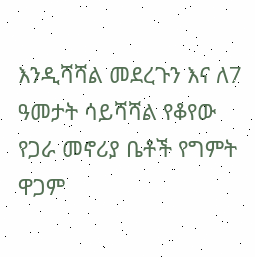እንዲሻሻል መደረጉን እና ለ7 ዓመታት ሳይሻሻል የቆየው የጋራ መኖሪያ ቤቶች የግምት ዋጋም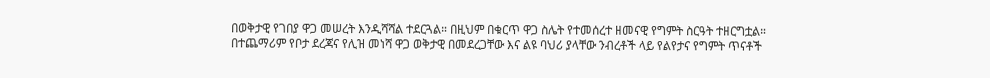በወቅታዊ የገበያ ዋጋ መሠረት እንዲሻሻል ተደርጓል። በዚህም በቁርጥ ዋጋ ስሌት የተመሰረተ ዘመናዊ የግምት ስርዓት ተዘርግቷል።
በተጨማሪም የቦታ ደረጃና የሊዝ መነሻ ዋጋ ወቅታዊ በመደረጋቸው እና ልዩ ባህሪ ያላቸው ንብረቶች ላይ የልየታና የግምት ጥናቶች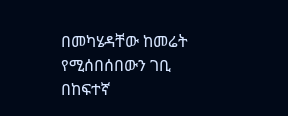በመካሄዳቸው ከመሬት የሚሰበሰበውን ገቢ በከፍተኛ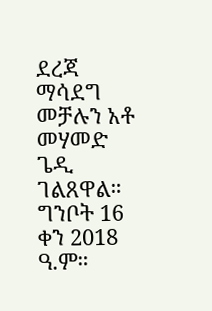ደረጃ ማሳደግ መቻሉን አቶ መሃመድ ጌዲ ገልጸዋል።
ግንቦት 16 ቀን 2018 ዓ.ም።